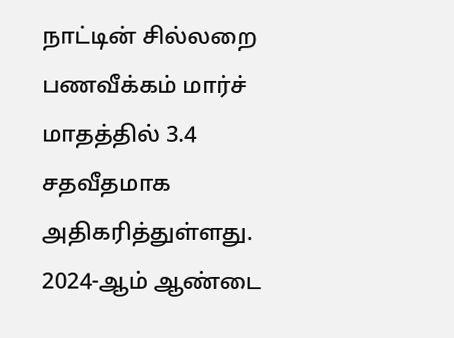நாட்டின் சில்லறை பணவீக்கம் மார்ச் மாதத்தில் 3.4 சதவீதமாக அதிகரித்துள்ளது.
2024-ஆம் ஆண்டை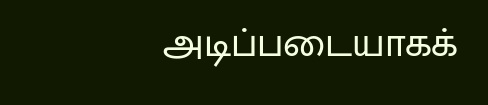அடிப்படையாகக்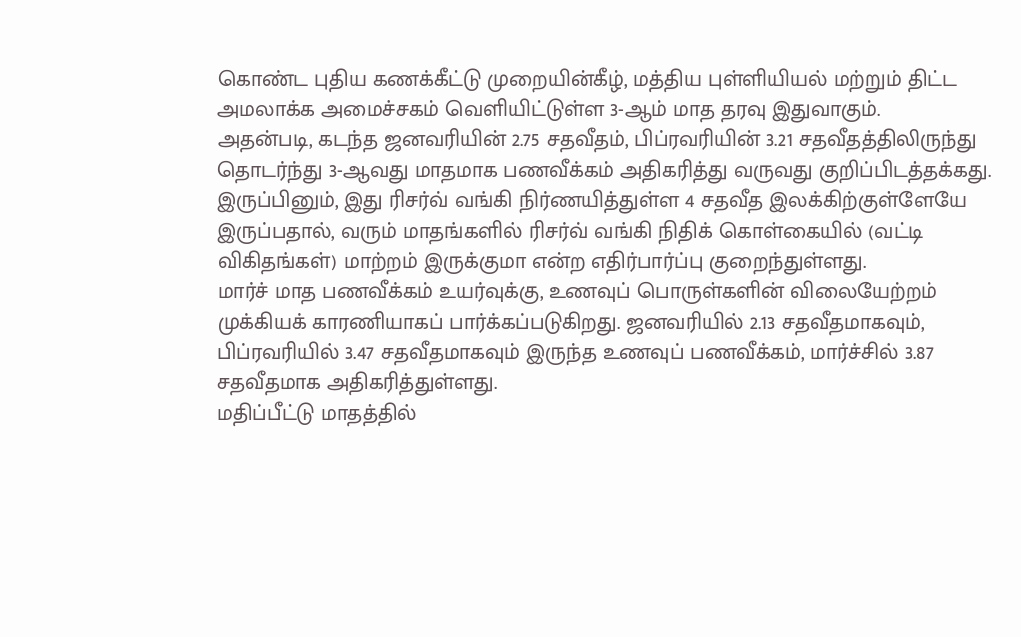கொண்ட புதிய கணக்கீட்டு முறையின்கீழ், மத்திய புள்ளியியல் மற்றும் திட்ட அமலாக்க அமைச்சகம் வெளியிட்டுள்ள 3-ஆம் மாத தரவு இதுவாகும்.
அதன்படி, கடந்த ஜனவரியின் 2.75 சதவீதம், பிப்ரவரியின் 3.21 சதவீதத்திலிருந்து தொடர்ந்து 3-ஆவது மாதமாக பணவீக்கம் அதிகரித்து வருவது குறிப்பிடத்தக்கது.
இருப்பினும், இது ரிசர்வ் வங்கி நிர்ணயித்துள்ள 4 சதவீத இலக்கிற்குள்ளேயே இருப்பதால், வரும் மாதங்களில் ரிசர்வ் வங்கி நிதிக் கொள்கையில் (வட்டி விகிதங்கள்) மாற்றம் இருக்குமா என்ற எதிர்பார்ப்பு குறைந்துள்ளது.
மார்ச் மாத பணவீக்கம் உயர்வுக்கு, உணவுப் பொருள்களின் விலையேற்றம் முக்கியக் காரணியாகப் பார்க்கப்படுகிறது. ஜனவரியில் 2.13 சதவீதமாகவும், பிப்ரவரியில் 3.47 சதவீதமாகவும் இருந்த உணவுப் பணவீக்கம், மார்ச்சில் 3.87 சதவீதமாக அதிகரித்துள்ளது.
மதிப்பீட்டு மாதத்தில்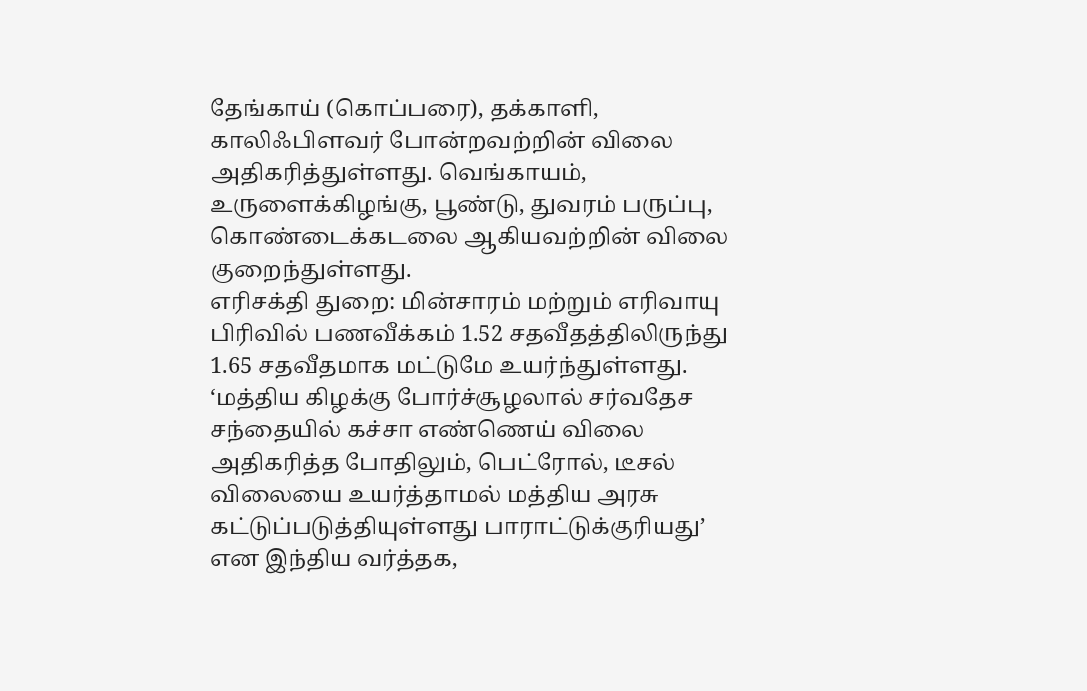தேங்காய் (கொப்பரை), தக்காளி, காலிஃபிளவர் போன்றவற்றின் விலை அதிகரித்துள்ளது. வெங்காயம், உருளைக்கிழங்கு, பூண்டு, துவரம் பருப்பு, கொண்டைக்கடலை ஆகியவற்றின் விலை குறைந்துள்ளது.
எரிசக்தி துறை: மின்சாரம் மற்றும் எரிவாயு பிரிவில் பணவீக்கம் 1.52 சதவீதத்திலிருந்து 1.65 சதவீதமாக மட்டுமே உயர்ந்துள்ளது.
‘மத்திய கிழக்கு போர்ச்சூழலால் சர்வதேச சந்தையில் கச்சா எண்ணெய் விலை அதிகரித்த போதிலும், பெட்ரோல், டீசல் விலையை உயர்த்தாமல் மத்திய அரசு கட்டுப்படுத்தியுள்ளது பாராட்டுக்குரியது’ என இந்திய வர்த்தக,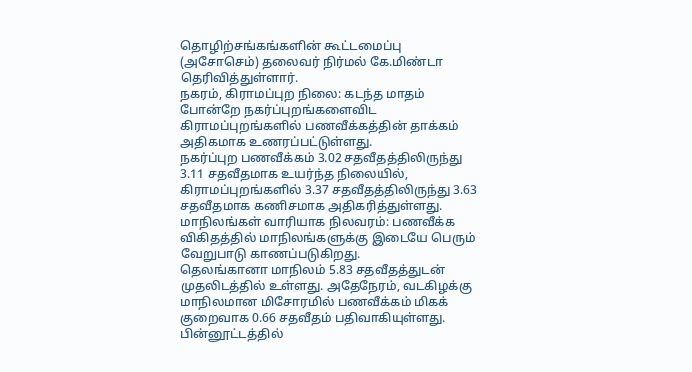தொழிற்சங்கங்களின் கூட்டமைப்பு (அசோசெம்) தலைவர் நிர்மல் கே.மிண்டா தெரிவித்துள்ளார்.
நகரம், கிராமப்புற நிலை: கடந்த மாதம் போன்றே நகர்ப்புறங்களைவிட கிராமப்புறங்களில் பணவீக்கத்தின் தாக்கம் அதிகமாக உணரப்பட்டுள்ளது.
நகர்ப்புற பணவீக்கம் 3.02 சதவீதத்திலிருந்து 3.11 சதவீதமாக உயர்ந்த நிலையில், கிராமப்புறங்களில் 3.37 சதவீதத்திலிருந்து 3.63 சதவீதமாக கணிசமாக அதிகரித்துள்ளது.
மாநிலங்கள் வாரியாக நிலவரம்: பணவீக்க விகிதத்தில் மாநிலங்களுக்கு இடையே பெரும் வேறுபாடு காணப்படுகிறது.
தெலங்கானா மாநிலம் 5.83 சதவீதத்துடன் முதலிடத்தில் உள்ளது. அதேநேரம், வடகிழக்கு மாநிலமான மிசோரமில் பணவீக்கம் மிகக் குறைவாக 0.66 சதவீதம் பதிவாகியுள்ளது.
பின்னூட்டத்தில்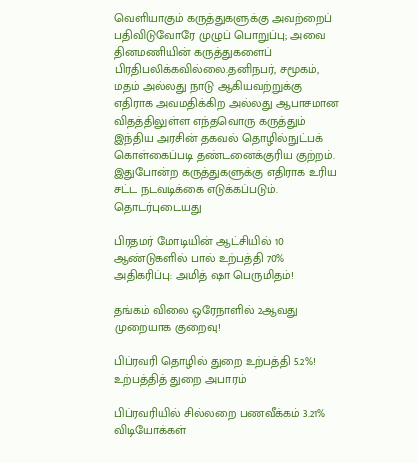வெளியாகும் கருத்துகளுக்கு அவற்றைப் பதிவிடுவோரே முழுப் பொறுப்பு; அவை தினமணியின் கருத்துகளைப் பிரதிபலிக்கவில்லை.தனிநபர், சமூகம், மதம் அல்லது நாடு ஆகியவற்றுக்கு எதிராக அவமதிக்கிற அல்லது ஆபாசமான விதத்திலுள்ள எந்தவொரு கருத்தும் இந்திய அரசின் தகவல் தொழில்நுட்பக் கொள்கைப்படி தண்டனைக்குரிய குற்றம். இதுபோன்ற கருத்துகளுக்கு எதிராக உரிய சட்ட நடவடிக்கை எடுக்கப்படும்.
தொடர்புடையது

பிரதமர் மோடியின் ஆட்சியில் 10 ஆண்டுகளில் பால் உற்பத்தி 70% அதிகரிப்பு: அமித் ஷா பெருமிதம்!

தங்கம் விலை ஒரேநாளில் 2ஆவது முறையாக குறைவு!

பிப்ரவரி தொழில் துறை உற்பத்தி 5.2%! உற்பத்தித் துறை அபாரம்

பிப்ரவரியில் சில்லறை பணவீக்கம் 3.21%
விடியோக்கள்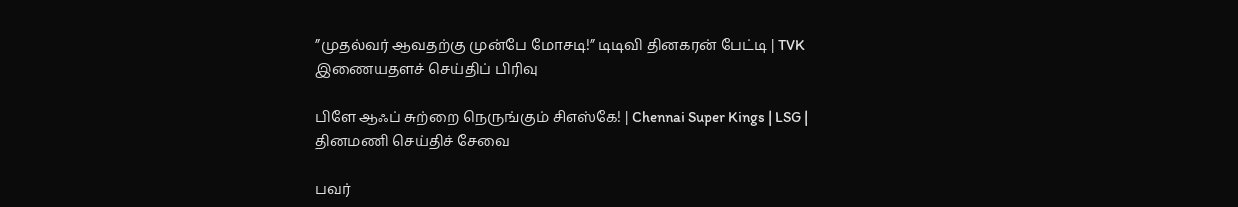”முதல்வர் ஆவதற்கு முன்பே மோசடி!” டிடிவி தினகரன் பேட்டி | TVK
இணையதளச் செய்திப் பிரிவு

பிளே ஆஃப் சுற்றை நெருங்கும் சிஎஸ்கே! | Chennai Super Kings | LSG |
தினமணி செய்திச் சேவை

பவர்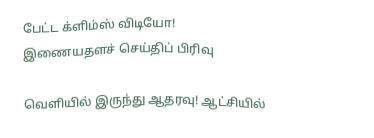பேட்ட க்ளிம்ஸ் விடியோ!
இணையதளச் செய்திப் பிரிவு

வெளியில் இருந்து ஆதரவு! ஆட்சியில்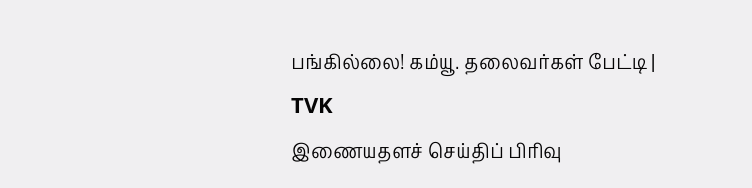பங்கில்லை! கம்யூ. தலைவர்கள் பேட்டி | TVK
இணையதளச் செய்திப் பிரிவு